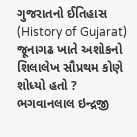ગુજરાતનો ઈતિહાસ (History of Gujarat) જૂનાગઢ ખાતે અશોકનો શિલાલેખ સૌપ્રથમ કોણે શોધ્યો હતો ? ભગવાનલાલ ઇન્દ્રજી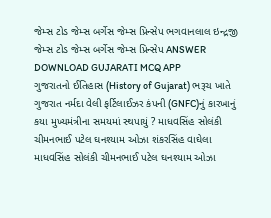જેમ્સ ટોડ જેમ્સ બર્ગેસ જેમ્સ પ્રિન્સેપ ભગવાનલાલ ઇન્દ્રજી જેમ્સ ટોડ જેમ્સ બર્ગેસ જેમ્સ પ્રિન્સેપ ANSWER DOWNLOAD GUJARATI MCQ APP
ગુજરાતનો ઈતિહાસ (History of Gujarat) ભરૂચ ખાતે ગુજરાત નર્મદા વેલી ફર્ટિલાઈઝર કંપની (GNFC)નું કારખાનું કયા મુખ્યમંત્રીના સમયમાં સ્થપાયું ? માધવસિંહ સોલંકી ચીમનભાઈ પટેલ ઘનશ્યામ ઓઝા શંકરસિંહ વાઘેલા માધવસિંહ સોલંકી ચીમનભાઈ પટેલ ઘનશ્યામ ઓઝા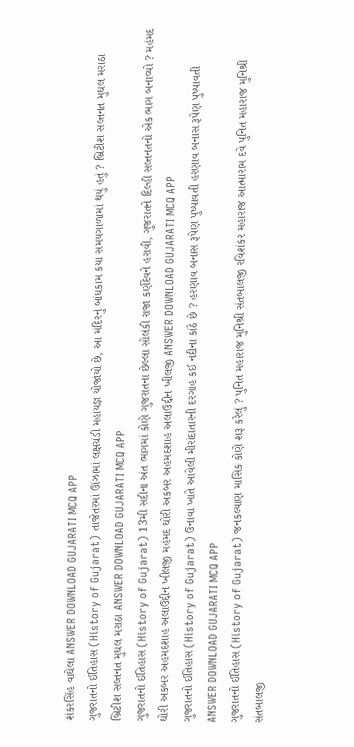શંકરસિંહ વાઘેલા ANSWER DOWNLOAD GUJARATI MCQ APP
ગુજરાતનો ઈતિહાસ (History of Gujarat) તાજેતરમાં ઊંઝામાં લક્ષચંડી મહાયજ્ઞ યોજાયો છે, આ મંદિરનું બાંધકામ કયા સમયગાળામાં થયું હતું ? બ્રિટીશ સલ્તનત મુઘલ મરાઠા બ્રિટીશ સલ્તનત મુઘલ મરાઠા ANSWER DOWNLOAD GUJARATI MCQ APP
ગુજરાતનો ઈતિહાસ (History of Gujarat) 13મી સદીના અંત ભાગમાં કોણે ગુજરાતના છેલ્લા સોલંકી રાજા કર્ણદેવને હરાવી, ગુજરાતને દિલ્હી સલ્તનતનો એક ભાગ બનાવ્યો ? મહંમદ ઘોરી અકબર અહમદશાહ અલાઉદ્દીન ખીલજી મહંમદ ઘોરી અકબર અહમદશાહ અલાઉદ્દીન ખીલજી ANSWER DOWNLOAD GUJARATI MCQ APP
ગુજરાતનો ઈતિહાસ (History of Gujarat) ઉનાવા ખાતે આવેલી મીરાંદાતારની દરગાહ કઈ નદીના કાંઠે છે ? હરણાવ બનાસ રૂપેણ પુષ્પાવતી હરણાવ બનાસ રૂપેણ પુષ્પાવતી ANSWER DOWNLOAD GUJARATI MCQ APP
ગુજરાતનો ઈતિહાસ (History of Gujarat) જનકલ્યાણ માસિક કોણે શરૂ કરેલું ? પુનિત મહારાજ મુનિશ્રી સંતબાલજી રવિશંકર મહારાજ આત્મારામ દવે પુનિત મહારાજ મુનિશ્રી સંતબાલજી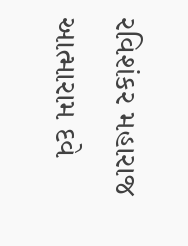રવિશંકર મહારાજ આત્મારામ દવે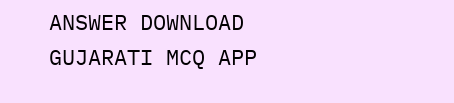ANSWER DOWNLOAD GUJARATI MCQ APP